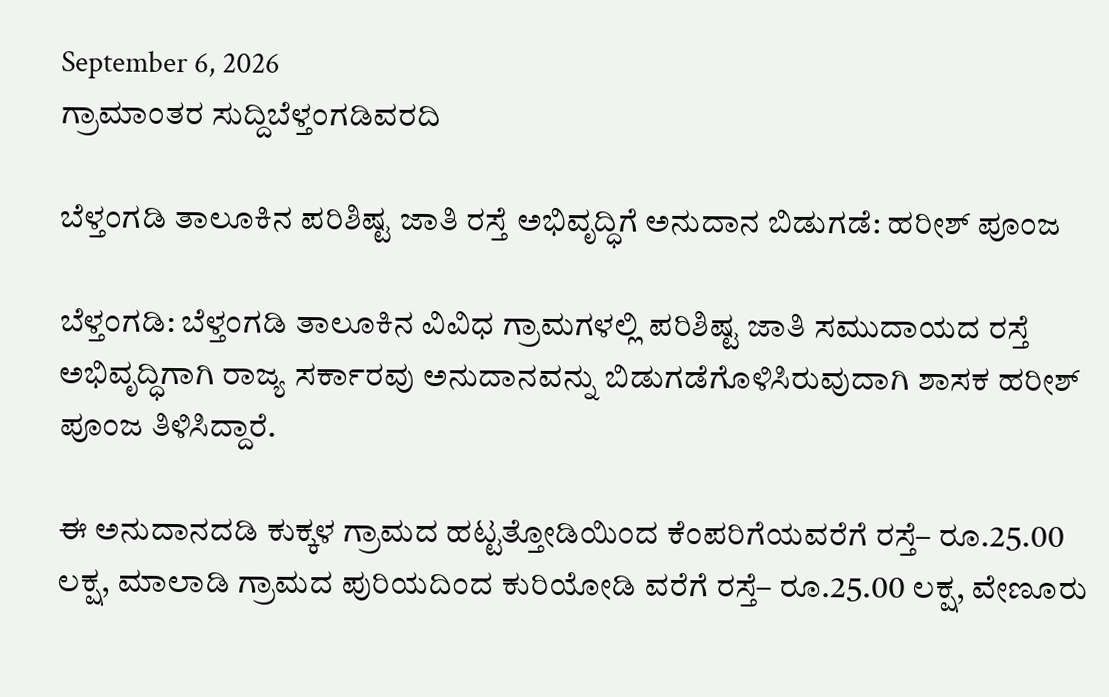September 6, 2026
ಗ್ರಾಮಾಂತರ ಸುದ್ದಿಬೆಳ್ತಂಗಡಿವರದಿ

ಬೆಳ್ತಂಗಡಿ ತಾಲೂಕಿನ ಪರಿಶಿಷ್ಟ ಜಾತಿ ರಸ್ತೆ ಅಭಿವೃದ್ಧಿಗೆ ಅನುದಾನ ಬಿಡುಗಡೆ: ಹರೀಶ್ ಪೂಂಜ

ಬೆಳ್ತಂಗಡಿ: ಬೆಳ್ತಂಗಡಿ ತಾಲೂಕಿನ ವಿವಿಧ ಗ್ರಾಮಗಳಲ್ಲಿ ಪರಿಶಿಷ್ಟ ಜಾತಿ ಸಮುದಾಯದ ರಸ್ತೆ ಅಭಿವೃದ್ಧಿಗಾಗಿ ರಾಜ್ಯ ಸರ್ಕಾರವು ಅನುದಾನವನ್ನು ಬಿಡುಗಡೆಗೊಳಿಸಿರುವುದಾಗಿ ಶಾಸಕ ಹರೀಶ್ ಪೂಂಜ ತಿಳಿಸಿದ್ದಾರೆ.

ಈ ಅನುದಾನದಡಿ ಕುಕ್ಕಳ ಗ್ರಾಮದ ಹಟ್ಟತ್ತೋಡಿಯಿಂದ ಕೆಂಪರಿಗೆಯವರೆಗೆ ರಸ್ತೆ– ರೂ.25.00 ಲಕ್ಷ, ಮಾಲಾಡಿ ಗ್ರಾಮದ ಪುರಿಯದಿಂದ ಕುರಿಯೋಡಿ ವರೆಗೆ ರಸ್ತೆ– ರೂ.25.00 ಲಕ್ಷ, ವೇಣೂರು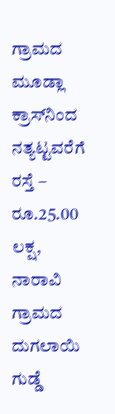ಗ್ರಾಮದ ಮೂಡ್ಲಾ ಕ್ರಾಸ್‌ನಿಂದ ನತ್ಯಟ್ಟವರೆಗೆ ರಸ್ತೆ – ರೂ.25.00 ಲಕ್ಷ, ನಾರಾವಿ ಗ್ರಾಮದ ದುಗಲಾಯಿ ಗುಡ್ಡೆ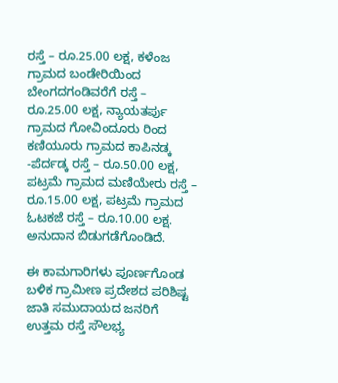ರಸ್ತೆ – ರೂ.25.00 ಲಕ್ಷ, ಕಳೆಂಜ ಗ್ರಾಮದ ಬಂಡೇರಿಯಿಂದ ಬೇಂಗದಗಂಡಿವರೆಗೆ ರಸ್ತೆ – ರೂ.25.00 ಲಕ್ಷ, ನ್ಯಾಯತರ್ಪು ಗ್ರಾಮದ ಗೋವಿಂದೂರು ರಿಂದ ಕಣಿಯೂರು ಗ್ರಾಮದ ಕಾಪಿನಡ್ಕ -ಪೆರ್ದಡ್ಕ ರಸ್ತೆ – ರೂ.50.00 ಲಕ್ಷ, ಪಟ್ರಮೆ ಗ್ರಾಮದ ಮಣಿಯೇರು ರಸ್ತೆ – ರೂ.15.00 ಲಕ್ಷ, ಪಟ್ರಮೆ ಗ್ರಾಮದ ಓಟಕಜೆ ರಸ್ತೆ – ರೂ.10.00 ಲಕ್ಷ. ಅನುದಾನ ಬಿಡುಗಡೆಗೊಂಡಿದೆ.

ಈ ಕಾಮಗಾರಿಗಳು ಪೂರ್ಣಗೊಂಡ ಬಳಿಕ ಗ್ರಾಮೀಣ ಪ್ರದೇಶದ ಪರಿಶಿಷ್ಟ ಜಾತಿ ಸಮುದಾಯದ ಜನರಿಗೆ ಉತ್ತಮ ರಸ್ತೆ ಸೌಲಭ್ಯ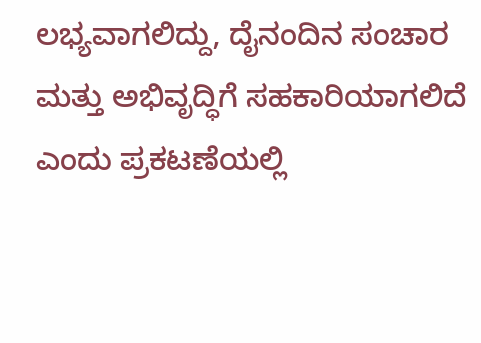ಲಭ್ಯವಾಗಲಿದ್ದು, ದೈನಂದಿನ ಸಂಚಾರ ಮತ್ತು ಅಭಿವೃದ್ಧಿಗೆ ಸಹಕಾರಿಯಾಗಲಿದೆ ಎಂದು ಪ್ರಕಟಣೆಯಲ್ಲಿ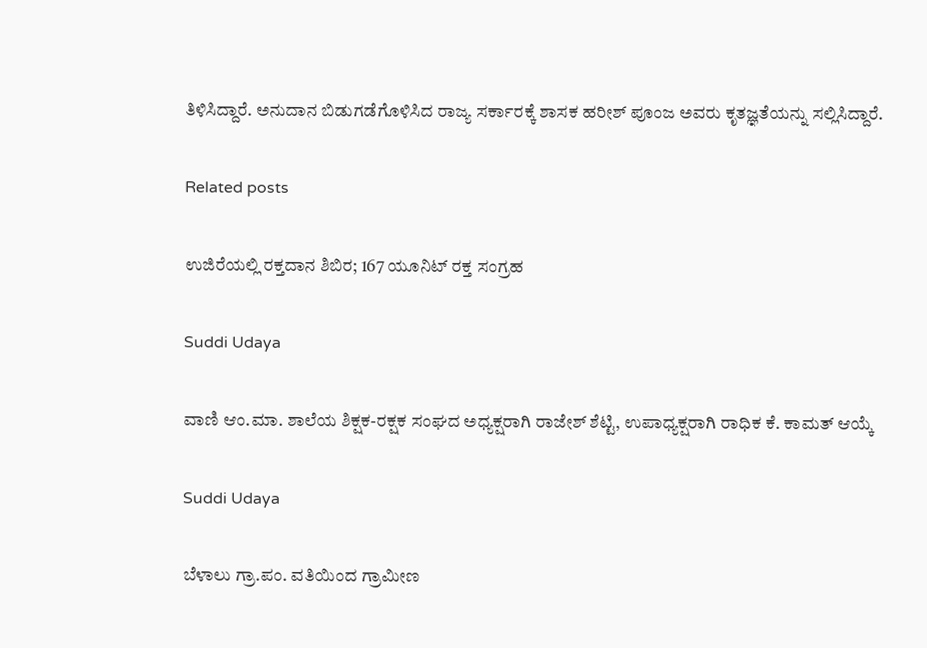ತಿಳಿಸಿದ್ದಾರೆ. ಅನುದಾನ ಬಿಡುಗಡೆಗೊಳಿಸಿದ ರಾಜ್ಯ ಸರ್ಕಾರಕ್ಕೆ ಶಾಸಕ ಹರೀಶ್ ಪೂಂಜ ಅವರು ಕೃತಜ್ಞತೆಯನ್ನು ಸಲ್ಲಿಸಿದ್ದಾರೆ.

Related posts

ಉಜಿರೆಯಲ್ಲಿ ರಕ್ತದಾನ ಶಿಬಿರ; 167 ಯೂನಿಟ್ ರಕ್ತ ಸಂಗ್ರಹ

Suddi Udaya

ವಾಣಿ ಆಂ.ಮಾ. ಶಾಲೆಯ ಶಿಕ್ಷಕ-ರಕ್ಷಕ ಸಂಘದ ಅಧ್ಯಕ್ಷರಾಗಿ ರಾಜೇಶ್ ಶೆಟ್ಟಿ, ಉಪಾಧ್ಯಕ್ಷರಾಗಿ ರಾಧಿಕ ಕೆ. ಕಾಮತ್ ಆಯ್ಕೆ

Suddi Udaya

ಬೆಳಾಲು ಗ್ರಾ.ಪಂ. ವತಿಯಿಂದ ಗ್ರಾಮೀಣ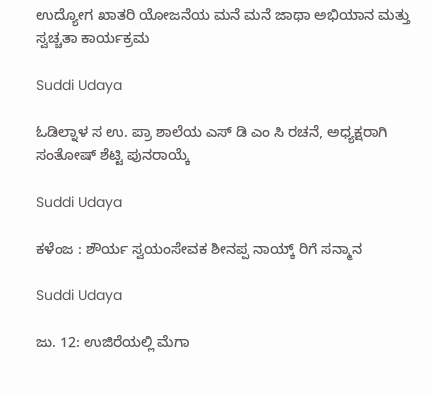ಉದ್ಯೋಗ ಖಾತರಿ ಯೋಜನೆಯ ಮನೆ ಮನೆ ಜಾಥಾ ಅಭಿಯಾನ ಮತ್ತು ಸ್ವಚ್ಚತಾ ಕಾರ್ಯಕ್ರಮ

Suddi Udaya

ಓಡಿಲ್ನಾಳ ಸ ಉ. ಪ್ರಾ ಶಾಲೆಯ ಎಸ್‌ ಡಿ ಎಂ ಸಿ ರಚನೆ, ಅಧ್ಯಕ್ಷರಾಗಿ ಸಂತೋಷ್ ಶೆಟ್ಟಿ ಪುನರಾಯ್ಕೆ

Suddi Udaya

ಕಳೆಂಜ : ಶೌರ್ಯ ಸ್ವಯಂಸೇವಕ ಶೀನಪ್ಪ ನಾಯ್ಕ್ ರಿಗೆ ಸನ್ಮಾನ

Suddi Udaya

ಜು. 12: ಉಜಿರೆಯಲ್ಲಿ ಮೆಗಾ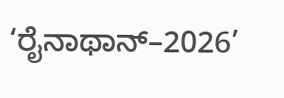‘ರೈನಾಥಾನ್–2026’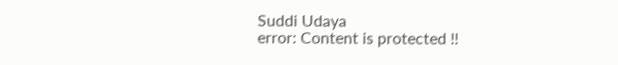Suddi Udaya
error: Content is protected !!